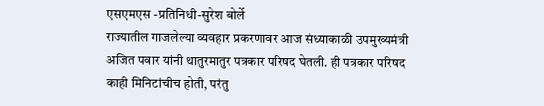एसएमएस -प्रतिनिधी-सुरेश बोर्ले
राज्यातील गाजलेल्या व्यवहार प्रकरणावर आज संध्याकाळी उपमुख्यमंत्री अजित पवार यांनी थातुरमातुर पत्रकार परिषद घेतली. ही पत्रकार परिषद काही मिनिटांचीच होती, परंतु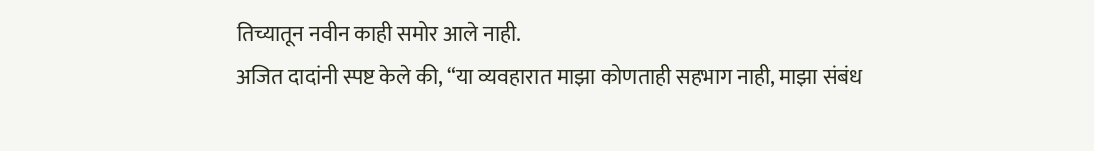तिच्यातून नवीन काही समोर आले नाही.
अजित दादांनी स्पष्ट केले की, “या व्यवहारात माझा कोणताही सहभाग नाही, माझा संबंध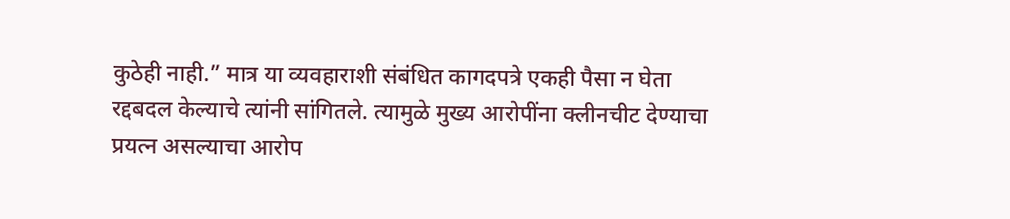कुठेही नाही.” मात्र या व्यवहाराशी संबंधित कागदपत्रे एकही पैसा न घेता रद्दबदल केल्याचे त्यांनी सांगितले. त्यामुळे मुख्य आरोपींना क्लीनचीट देण्याचा प्रयत्न असल्याचा आरोप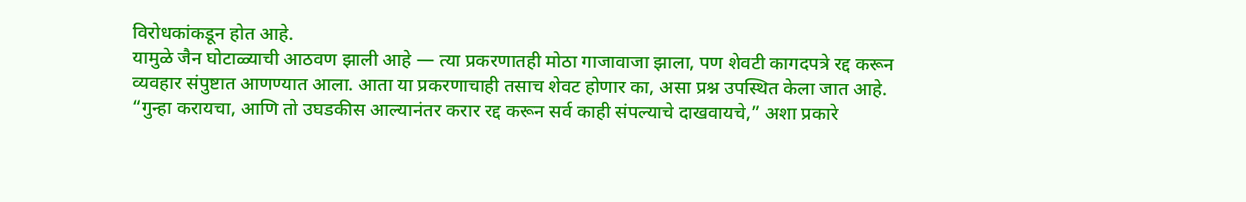विरोधकांकडून होत आहे.
यामुळे जैन घोटाळ्याची आठवण झाली आहे — त्या प्रकरणातही मोठा गाजावाजा झाला, पण शेवटी कागदपत्रे रद्द करून व्यवहार संपुष्टात आणण्यात आला. आता या प्रकरणाचाही तसाच शेवट होणार का, असा प्रश्न उपस्थित केला जात आहे.
“गुन्हा करायचा, आणि तो उघडकीस आल्यानंतर करार रद्द करून सर्व काही संपल्याचे दाखवायचे,” अशा प्रकारे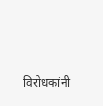विरोधकांनी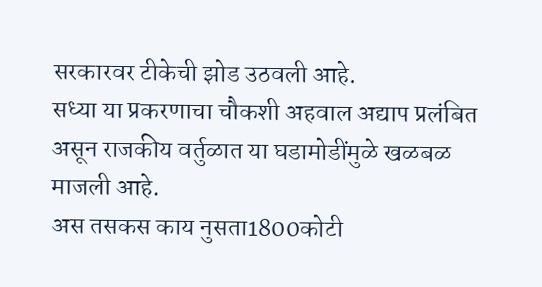सरकारवर टीकेची झोड उठवली आहे.
सध्या या प्रकरणाचा चौकशी अहवाल अद्याप प्रलंबित असून राजकीय वर्तुळात या घडामोडींमुळे खळबळ माजली आहे.
अस तसकस काय नुसता1800कोटी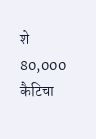शे
80,000 कैटिचा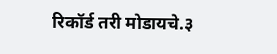रिकॉर्ड तरी मोडायचे.३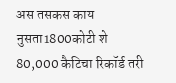अस तसकस काय नुसता1800कोटी शे
80,000 कैटिचा रिकॉर्ड तरी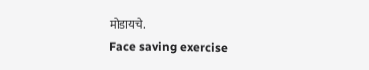मोडायचे.
Face saving exercise